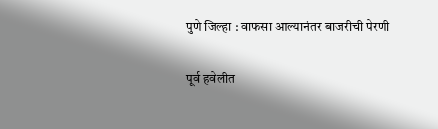पुणे जिल्हा : वाफसा आल्यानंतर बाजरीची पेरणी

पूर्व हवेलीत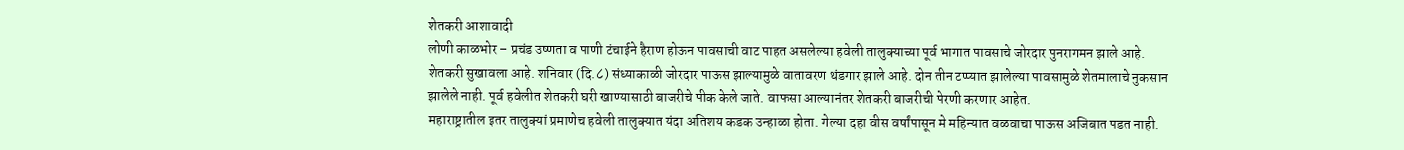शेतकरी आशावादी
लोणी काळभोर – प्रचंड उष्णता व पाणी टंचाईने हैराण होऊन पावसाची वाट पाहत असलेल्या हवेली तालुक्याच्या पूर्व भागात पावसाचे जोरदार पुनरागमन झाले आहे. शेतकरी सुखावला आहे. शनिवार (दि.८) संध्याकाळी जोरदार पाऊस झाल्यामुळे वातावरण थंडगार झाले आहे. दोन तीन टप्प्यात झालेल्या पावसामुळे शेतमालाचे नुकसान झालेले नाही. पूर्व हवेलीत शेतकरी घरी खाण्यासाठी बाजरीचे पीक केले जाते. वाफसा आल्यानंतर शेतकरी बाजरीची पेरणी करणार आहेत.
महाराष्ट्रातील इतर तालुक्यां प्रमाणेच हवेली तालुक्यात यंदा अतिशय कडक उन्हाळा होता. गेल्या दहा वीस वर्षांपासून मे महिन्यात वळवाचा पाऊस अजिबात पडत नाही.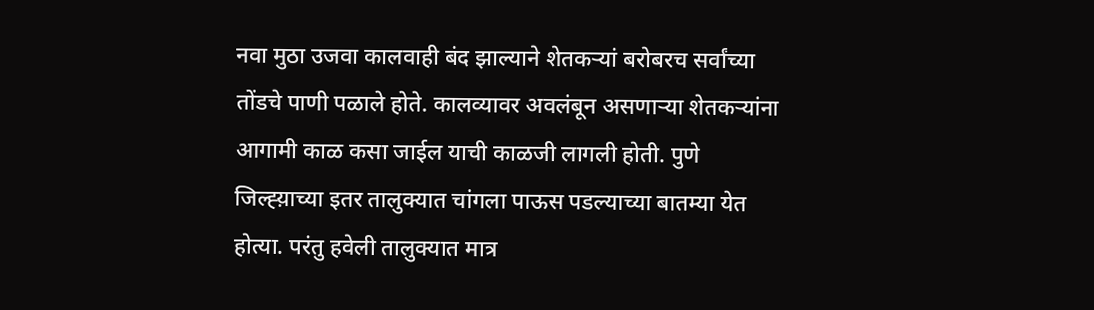नवा मुठा उजवा कालवाही बंद झाल्याने शेतकऱ्यां बरोबरच सर्वांच्या तोंडचे पाणी पळाले होते. कालव्यावर अवलंबून असणाऱ्या शेतकऱ्यांना आगामी काळ कसा जाईल याची काळजी लागली होती. पुणे जिल्ह्य़ाच्या इतर तालुक्यात चांगला पाऊस पडल्याच्या बातम्या येत होत्या. परंतु हवेली तालुक्यात मात्र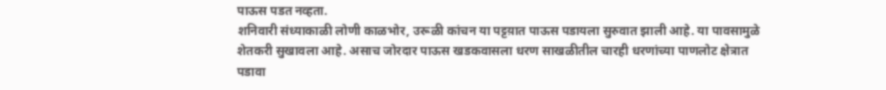पाऊस पडत नव्हता.
शनिवारी संध्याकाळी लोणी काळभोर, उरूळी कांचन या पट्टय़ात पाऊस पडायला सुरुवात झाली आहे. या पावसामुळे शेतकरी सुखावला आहे. असाच जोरदार पाऊस खडकवासला धरण साखळीतील चारही धरणांच्या पाणलोट क्षेत्रात पडावा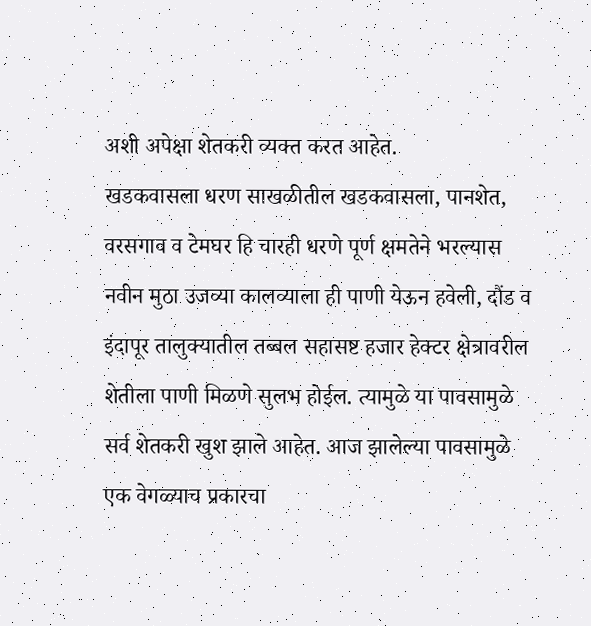अशी अपेक्षा शेतकरी व्यक्त करत आहेत.
खडकवासला धरण साखळीतील खडकवासला, पानशेत, वरसगाव व टेमघर हि चारही धरणे पूर्ण क्षमतेने भरल्यास नवीन मुठा उजव्या कालव्याला ही पाणी येऊन हवेली, दौंड व इंदापूर तालुक्यातील तब्बल सहासष्ट हजार हेक्टर क्षेत्रावरील शेतीला पाणी मिळणे सुलभ होईल. त्यामुळे या पावसामुळे सर्व शेतकरी खुश झाले आहेत. आज झालेल्या पावसामुळे एक वेगळ्याच प्रकारचा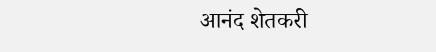आनंद शेतकरी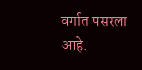वर्गात पसरला आहे.